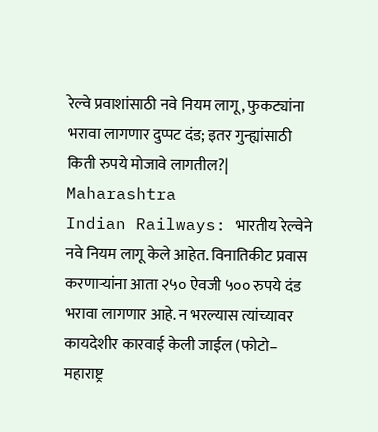रेल्वे प्रवाशांसाठी नवे नियम लागू, फुकट्यांना भरावा लागणार दुप्पट दंड; इतर गुन्ह्यांसाठी किती रुपये मोजावे लागतील?| Maharashtra
Indian Railways: भारतीय रेल्वेने नवे नियम लागू केले आहेत. विनातिकीट प्रवास करणाऱ्यांना आता २५० ऐवजी ५०० रुपये दंड भरावा लागणार आहे. न भरल्यास त्यांच्यावर कायदेशीर कारवाई केली जाईल (फोटो– महाराष्ट्र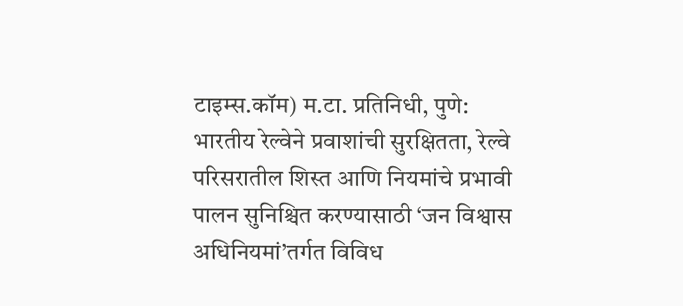टाइम्स.कॉम) म.टा. प्रतिनिधी, पुणे: भारतीय रेल्वेने प्रवाशांची सुरक्षितता, रेल्वे परिसरातील शिस्त आणि नियमांचे प्रभावी पालन सुनिश्चित करण्यासाठी ‘जन विश्वास अधिनियमां’तर्गत विविध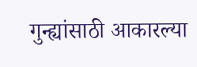गुन्ह्यांसाठी आकारल्या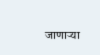जाणाऱ्या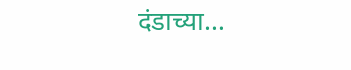दंडाच्या…